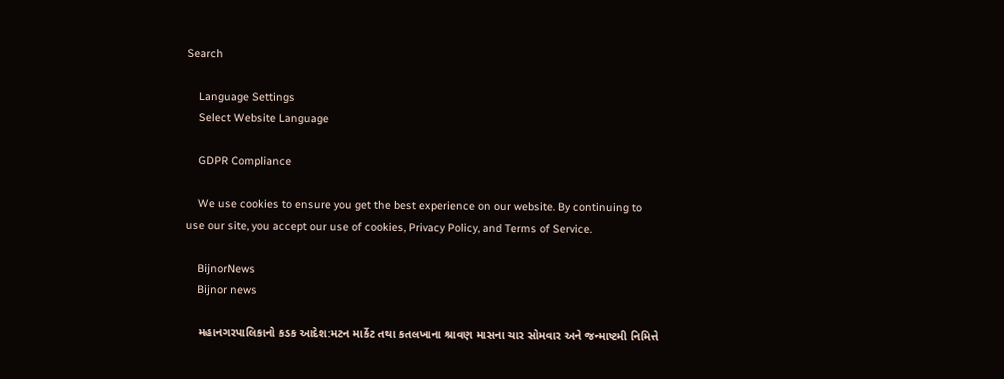Search

    Language Settings
    Select Website Language

    GDPR Compliance

    We use cookies to ensure you get the best experience on our website. By continuing to use our site, you accept our use of cookies, Privacy Policy, and Terms of Service.

    BijnorNews
    Bijnor news

    મહાનગરપાલિકાનો કડક આદેશ:મટન માર્કેટ તથા કતલખાના શ્રાવણ માસના ચાર સોમવાર અને જન્માષ્ટમી નિમિત્તે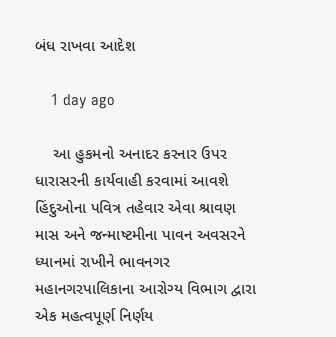બંધ રાખવા આદેશ

    1 day ago

    આ હુકમનો અનાદર કરનાર ઉપર ધારાસરની કાર્યવાહી કરવામાં આવશે હિંદુઓના પવિત્ર તહેવાર એવા શ્રાવણ માસ અને જન્માષ્ટમીના પાવન અવસરને ધ્યાનમાં રાખીને ભાવનગર મહાનગરપાલિકાના આરોગ્ય વિભાગ દ્વારા એક મહત્વપૂર્ણ નિર્ણય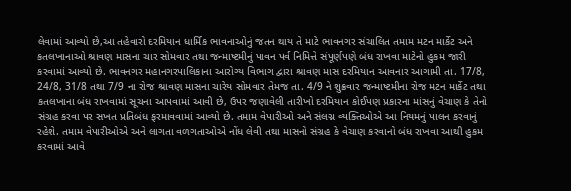લેવામાં આવ્યો છે,આ તહેવારો દરમિયાન ધાર્મિક ભાવનાઓનું જતન થાય તે માટે ભાવનગર સંચાલિત તમામ મટન માર્કેટ અને કતલખાનાઓ શ્રાવણ માસના ચાર સોમવાર તથા જન્માષ્ટમીનું પાવન પર્વ નિમિત્તે સંપૂર્ણપણે બંધ રાખવા માટેનો હુકમ જારી કરવામાં આવ્યો છે. ભાવનગર મહાનગરપાલિકાના આરોગ્ય વિભાગ દ્વારા શ્રાવણ માસ દરમિયાન આવનાર આગામી તા. 17/8, 24/8, 31/8 તથા 7/9 ના રોજ શ્રાવણ માસના ચારેય સોમવાર તેમજ તા. 4/9 ને શુક્રવાર જન્માષ્ટમીના રોજ મટન માર્કેટ તથા કતલખાના બંધ રાખવામાં સૂચના આપવામાં આવી છે, ઉપર જણાવેલી તારીખો દરમિયાન કોઈપણ પ્રકારના માંસનું વેચાણ કે તેનો સંગ્રહ કરવા પર સખત પ્રતિબંધ ફરમાવવામાં આવ્યો છે. તમામ વેપારીઓ અને સંલગ્ન વ્યક્તિઓએ આ નિયમનું પાલન કરવાનું રહેશે. તમામ વેપારીઓએ અને લાગતા વળગતાઓએ નોંધ લેવી તથા માસનો સંગ્રહ કે વેચાણ કરવાનો બંધ રાખવા આથી હુકમ કરવામાં આવે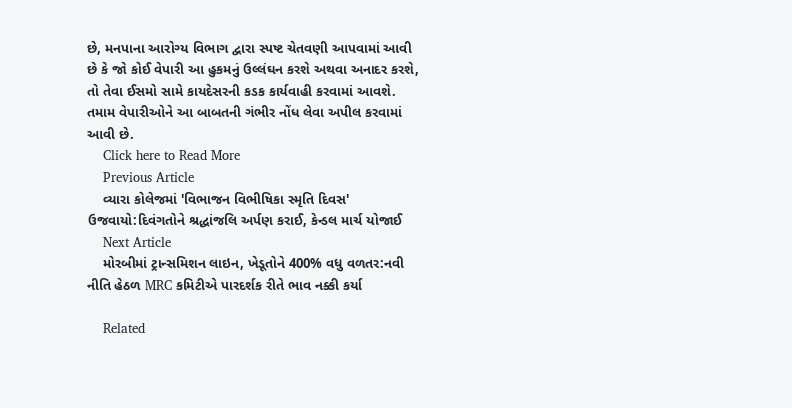છે, મનપાના આરોગ્ય વિભાગ દ્વારા સ્પષ્ટ ચેતવણી આપવામાં આવી છે કે જો કોઈ વેપારી આ હુકમનું ઉલ્લંઘન કરશે અથવા અનાદર કરશે, તો તેવા ઈસમો સામે કાયદેસરની કડક કાર્યવાહી કરવામાં આવશે. તમામ વેપારીઓને આ બાબતની ગંભીર નોંધ લેવા અપીલ કરવામાં આવી છે.
    Click here to Read More
    Previous Article
    વ્યારા કોલેજમાં 'વિભાજન વિભીષિકા સ્મૃતિ દિવસ' ઉજવાયો:દિવંગતોને શ્રદ્ધાંજલિ અર્પણ કરાઈ, કેન્ડલ માર્ચ યોજાઈ
    Next Article
    મોરબીમાં ટ્રાન્સમિશન લાઇન, ખેડૂતોને 400% વધુ વળતર:નવી નીતિ હેઠળ MRC કમિટીએ પારદર્શક રીતે ભાવ નક્કી કર્યા

    Related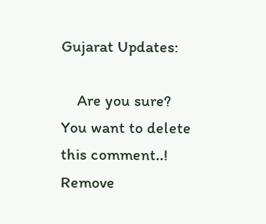Gujarat Updates:

    Are you sure? You want to delete this comment..! Remove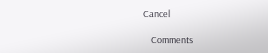Cancel

    Comments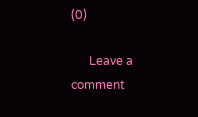(0)

      Leave a comment